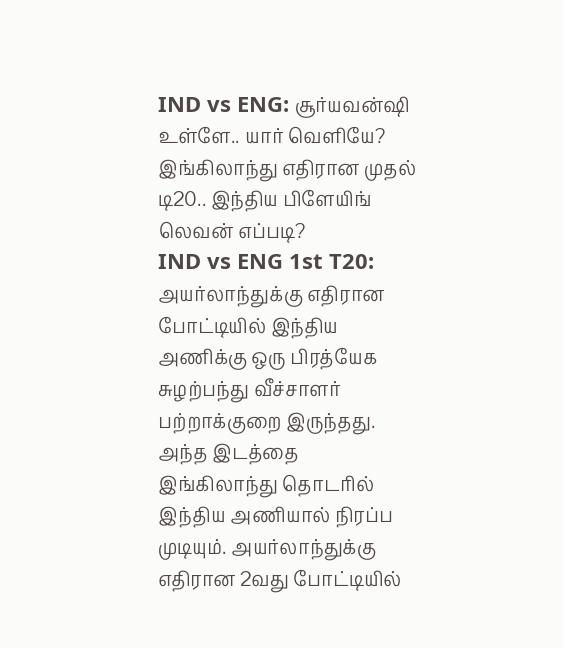IND vs ENG: சூர்யவன்ஷி உள்ளே.. யார் வெளியே? இங்கிலாந்து எதிரான முதல் டி20.. இந்திய பிளேயிங் லெவன் எப்படி?
IND vs ENG 1st T20: அயர்லாந்துக்கு எதிரான போட்டியில் இந்திய அணிக்கு ஒரு பிரத்யேக சுழற்பந்து வீச்சாளர் பற்றாக்குறை இருந்தது. அந்த இடத்தை இங்கிலாந்து தொடரில் இந்திய அணியால் நிரப்ப முடியும். அயர்லாந்துக்கு எதிரான 2வது போட்டியில்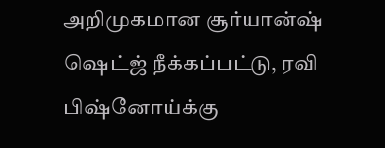அறிமுகமான சூர்யான்ஷ் ஷெட்ஜ் நீக்கப்பட்டு, ரவி பிஷ்னோய்க்கு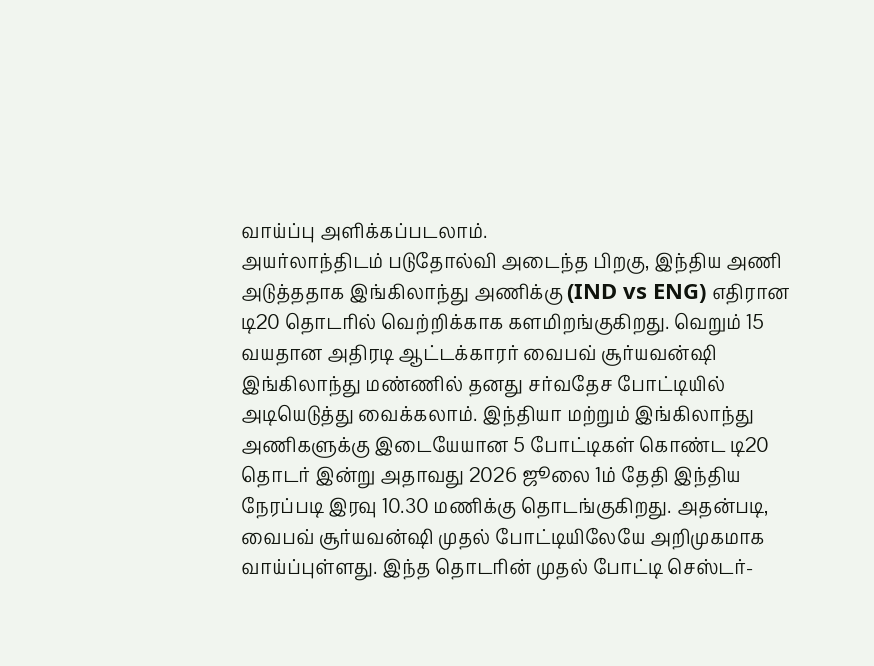வாய்ப்பு அளிக்கப்படலாம்.
அயர்லாந்திடம் படுதோல்வி அடைந்த பிறகு, இந்திய அணி அடுத்ததாக இங்கிலாந்து அணிக்கு (IND vs ENG) எதிரான டி20 தொடரில் வெற்றிக்காக களமிறங்குகிறது. வெறும் 15 வயதான அதிரடி ஆட்டக்காரர் வைபவ் சூர்யவன்ஷி இங்கிலாந்து மண்ணில் தனது சர்வதேச போட்டியில் அடியெடுத்து வைக்கலாம். இந்தியா மற்றும் இங்கிலாந்து அணிகளுக்கு இடையேயான 5 போட்டிகள் கொண்ட டி20 தொடர் இன்று அதாவது 2026 ஜூலை 1ம் தேதி இந்திய நேரப்படி இரவு 10.30 மணிக்கு தொடங்குகிறது. அதன்படி, வைபவ் சூர்யவன்ஷி முதல் போட்டியிலேயே அறிமுகமாக வாய்ப்புள்ளது. இந்த தொடரின் முதல் போட்டி செஸ்டர்-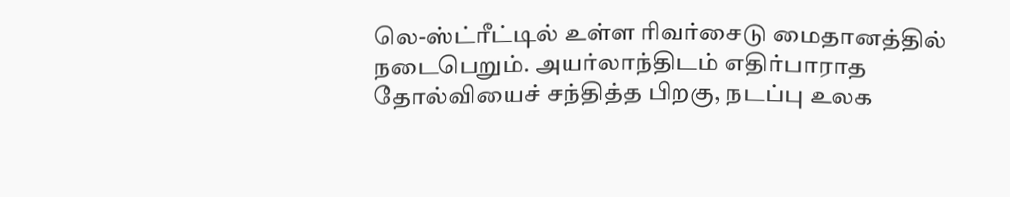லெ-ஸ்ட்ரீட்டில் உள்ள ரிவர்சைடு மைதானத்தில் நடைபெறும். அயர்லாந்திடம் எதிர்பாராத தோல்வியைச் சந்தித்த பிறகு, நடப்பு உலக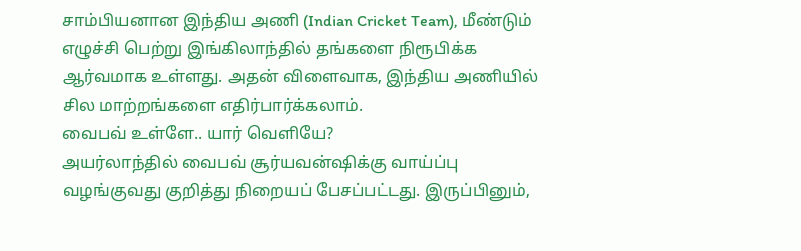சாம்பியனான இந்திய அணி (Indian Cricket Team), மீண்டும் எழுச்சி பெற்று இங்கிலாந்தில் தங்களை நிரூபிக்க ஆர்வமாக உள்ளது. அதன் விளைவாக, இந்திய அணியில் சில மாற்றங்களை எதிர்பார்க்கலாம்.
வைபவ் உள்ளே.. யார் வெளியே?
அயர்லாந்தில் வைபவ் சூர்யவன்ஷிக்கு வாய்ப்பு வழங்குவது குறித்து நிறையப் பேசப்பட்டது. இருப்பினும்,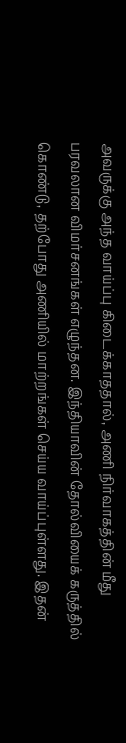அவருக்கு அந்த வாய்ப்பு கிடைக்காததால், அணி நிர்வாகத்தின் மீது பரவலான விமர்சனங்கள் எழுந்தன. இந்தியாவின் தோல்வியைக் கருத்தில் கொண்டு, தற்போது அணியில் மாற்றங்கள் செய்ய வாய்ப்புள்ளது. இதன்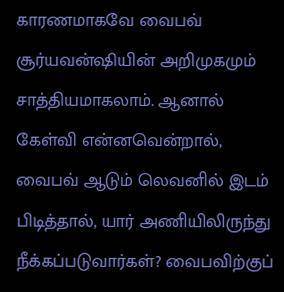காரணமாகவே வைபவ் சூர்யவன்ஷியின் அறிமுகமும் சாத்தியமாகலாம். ஆனால் கேள்வி என்னவென்றால், வைபவ் ஆடும் லெவனில் இடம் பிடித்தால், யார் அணியிலிருந்து நீக்கப்படுவார்கள்? வைபவிற்குப்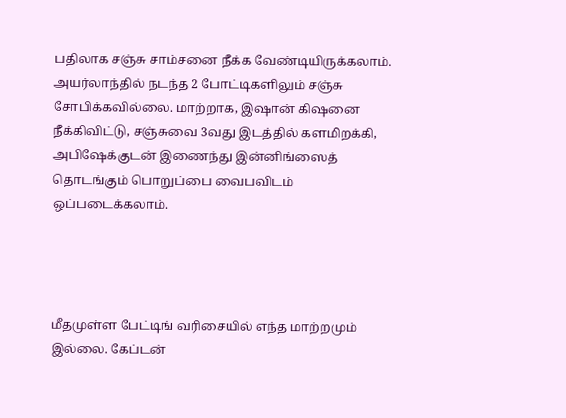பதிலாக சஞ்சு சாம்சனை நீக்க வேண்டியிருக்கலாம். அயர்லாந்தில் நடந்த 2 போட்டிகளிலும் சஞ்சு சோபிக்கவில்லை. மாற்றாக, இஷான் கிஷனை நீக்கிவிட்டு, சஞ்சுவை 3வது இடத்தில் களமிறக்கி, அபிஷேக்குடன் இணைந்து இன்னிங்ஸைத் தொடங்கும் பொறுப்பை வைபவிடம் ஒப்படைக்கலாம்.




மீதமுள்ள பேட்டிங் வரிசையில் எந்த மாற்றமும் இல்லை. கேப்டன்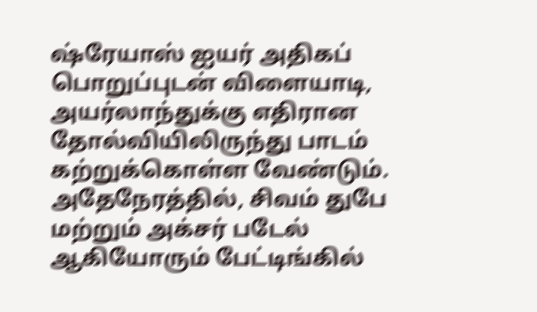ஷ்ரேயாஸ் ஐயர் அதிகப் பொறுப்புடன் விளையாடி, அயர்லாந்துக்கு எதிரான தோல்வியிலிருந்து பாடம் கற்றுக்கொள்ள வேண்டும். அதேநேரத்தில், சிவம் துபே மற்றும் அக்சர் படேல் ஆகியோரும் பேட்டிங்கில்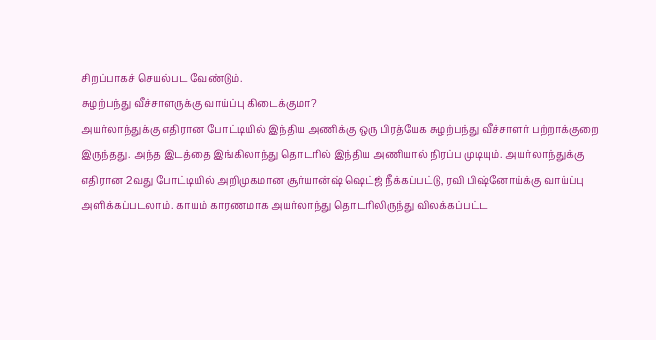சிறப்பாகச் செயல்பட வேண்டும்.
சுழற்பந்து வீச்சாளருக்கு வாய்ப்பு கிடைக்குமா?
அயர்லாந்துக்கு எதிரான போட்டியில் இந்திய அணிக்கு ஒரு பிரத்யேக சுழற்பந்து வீச்சாளர் பற்றாக்குறை இருந்தது. அந்த இடத்தை இங்கிலாந்து தொடரில் இந்திய அணியால் நிரப்ப முடியும். அயர்லாந்துக்கு எதிரான 2வது போட்டியில் அறிமுகமான சூர்யான்ஷ் ஷெட்ஜ் நீக்கப்பட்டு, ரவி பிஷ்னோய்க்கு வாய்ப்பு அளிக்கப்படலாம். காயம் காரணமாக அயர்லாந்து தொடரிலிருந்து விலக்கப்பட்ட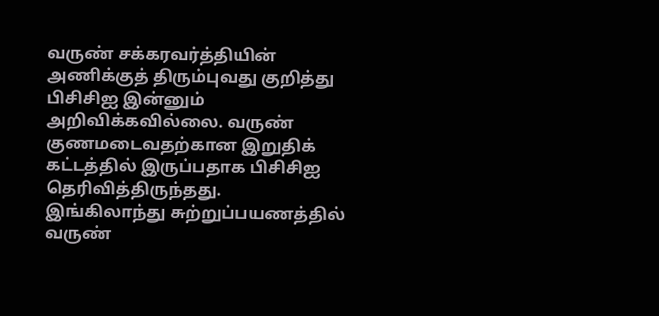வருண் சக்கரவர்த்தியின் அணிக்குத் திரும்புவது குறித்து பிசிசிஐ இன்னும் அறிவிக்கவில்லை. வருண் குணமடைவதற்கான இறுதிக் கட்டத்தில் இருப்பதாக பிசிசிஐ தெரிவித்திருந்தது.
இங்கிலாந்து சுற்றுப்பயணத்தில் வருண்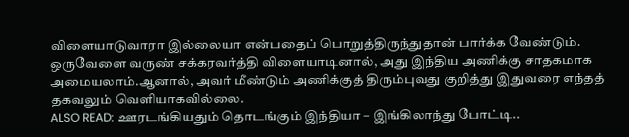விளையாடுவாரா இல்லையா என்பதைப் பொறுத்திருந்துதான் பார்க்க வேண்டும். ஒருவேளை வருண் சக்கரவர்த்தி விளையாடினால், அது இந்திய அணிக்கு சாதகமாக அமையலாம்.ஆனால், அவர் மீண்டும் அணிக்குத் திரும்புவது குறித்து இதுவரை எந்தத் தகவலும் வெளியாகவில்லை.
ALSO READ: ஊரடங்கியதும் தொடங்கும் இந்தியா – இங்கிலாந்து போட்டி..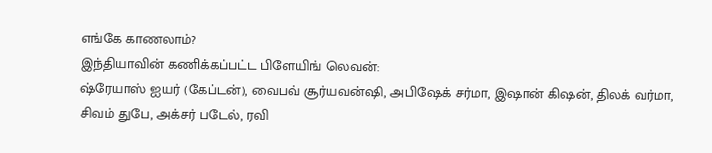எங்கே காணலாம்?
இந்தியாவின் கணிக்கப்பட்ட பிளேயிங் லெவன்:
ஷ்ரேயாஸ் ஐயர் (கேப்டன்), வைபவ் சூர்யவன்ஷி, அபிஷேக் சர்மா, இஷான் கிஷன், திலக் வர்மா, சிவம் துபே, அக்சர் படேல், ரவி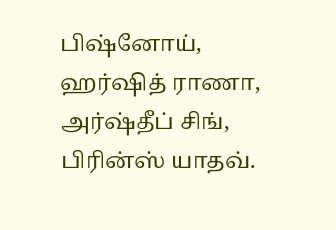பிஷ்னோய், ஹர்ஷித் ராணா, அர்ஷ்தீப் சிங், பிரின்ஸ் யாதவ்.